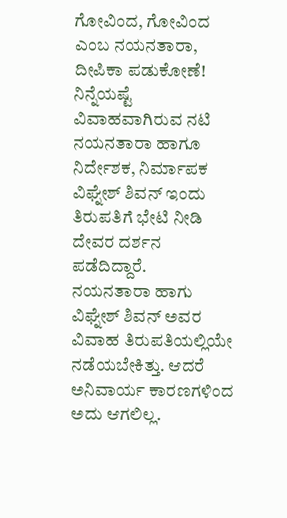ಗೋವಿಂದ, ಗೋವಿಂದ ಎಂಬ ನಯನತಾರಾ, ದೀಪಿಕಾ ಪಡುಕೋಣೆ!
ನಿನ್ನೆಯಷ್ಟೆ ವಿವಾಹವಾಗಿರುವ ನಟಿ ನಯನತಾರಾ ಹಾಗೂ ನಿರ್ದೇಶಕ, ನಿರ್ಮಾಪಕ ವಿಘ್ನೇಶ್ ಶಿವನ್ ಇಂದು ತಿರುಪತಿಗೆ ಭೇಟಿ ನೀಡಿ ದೇವರ ದರ್ಶನ ಪಡೆದಿದ್ದಾರೆ.
ನಯನತಾರಾ ಹಾಗು ವಿಘ್ನೇಶ್ ಶಿವನ್ ಅವರ ವಿವಾಹ ತಿರುಪತಿಯಲ್ಲಿಯೇ ನಡೆಯಬೇಕಿತ್ತು. ಆದರೆ ಅನಿವಾರ್ಯ ಕಾರಣಗಳಿಂದ ಅದು ಆಗಲಿಲ್ಲ.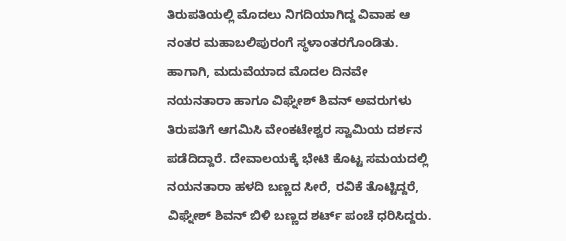ತಿರುಪತಿಯಲ್ಲಿ ಮೊದಲು ನಿಗದಿಯಾಗಿದ್ದ ವಿವಾಹ ಆ ನಂತರ ಮಹಾಬಲಿಪುರಂಗೆ ಸ್ಥಳಾಂತರಗೊಂಡಿತು.
ಹಾಗಾಗಿ, ಮದುವೆಯಾದ ಮೊದಲ ದಿನವೇ ನಯನತಾರಾ ಹಾಗೂ ವಿಘ್ನೇಶ್ ಶಿವನ್ ಅವರುಗಳು ತಿರುಪತಿಗೆ ಆಗಮಿಸಿ ವೇಂಕಟೇಶ್ವರ ಸ್ವಾಮಿಯ ದರ್ಶನ ಪಡೆದಿದ್ದಾರೆ. ದೇವಾಲಯಕ್ಕೆ ಭೇಟಿ ಕೊಟ್ಟ ಸಮಯದಲ್ಲಿ ನಯನತಾರಾ ಹಳದಿ ಬಣ್ಣದ ಸೀರೆ, ರವಿಕೆ ತೊಟ್ಟಿದ್ದರೆ, ವಿಘ್ನೇಶ್ ಶಿವನ್ ಬಿಳಿ ಬಣ್ಣದ ಶರ್ಟ್ ಪಂಚೆ ಧರಿಸಿದ್ದರು.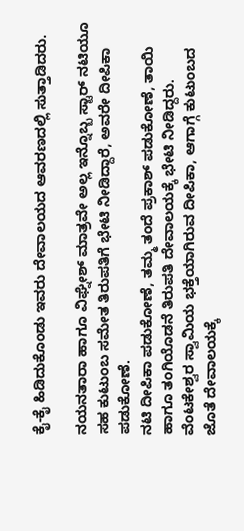ಕೈ-ಕೈ ಹಿಡಿದುಕೊಂಡು ಇವರು ದೇವಾಲಯದ ಆವರಣದಲ್ಲಿ ಸುತ್ತಾಡಿದರು.

ನಯನತಾರಾ ಹಾಗೂ ವಿಘ್ನೇಶ್ ಮಾತ್ರವೇ ಅಲ್ಲ ಇನ್ನೊಬ್ಬ ಸ್ಟಾರ್ ನಟಿಯೂ ಸಹ ಕುಟುಂಬ ಸಮೇತ ತಿರುಪತಿಗೆ ಭೇಟಿ ನೀಡಿದ್ದಾರೆ, ಅವರೇ ದೀಪಿಕಾ ಪಡುಕೋಣೆ.
ನಟಿ ದೀಪಿಕಾ ಪಡುಕೋಣೆ, ತಮ್ಮ ತಂದೆ ಪ್ರಕಾಶ್ ಪಡುಕೋಣೆ, ತಾಯಿ ಹಾಗೂ ತಂಗಿಯೊಡನೆ ತಿರುಪತಿ ದೇವಾಲಯಕ್ಕೆ ಭೇಟಿ ನೀಡಿದ್ದರು. ವೆಂಟಕೇಶ್ವರ ಸ್ವಾಮಿಯ ಭಕ್ತೆಯಾಗಿರುವ ದೀಪಿಕಾ, ಆಗಾಗ್ಗೆ ಕುಟುಂಬದ ಜೊತೆ ದೇವಾಲಯಕ್ಕೆ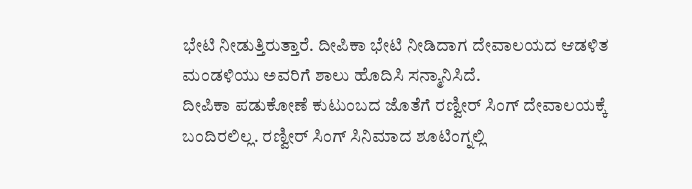ಭೇಟಿ ನೀಡುತ್ತಿರುತ್ತಾರೆ. ದೀಪಿಕಾ ಭೇಟಿ ನೀಡಿದಾಗ ದೇವಾಲಯದ ಆಡಳಿತ ಮಂಡಳಿಯು ಅವರಿಗೆ ಶಾಲು ಹೊದಿಸಿ ಸನ್ಮಾನಿಸಿದೆ.
ದೀಪಿಕಾ ಪಡುಕೋಣೆ ಕುಟುಂಬದ ಜೊತೆಗೆ ರಣ್ವೀರ್ ಸಿಂಗ್ ದೇವಾಲಯಕ್ಕೆ ಬಂದಿರಲಿಲ್ಲ. ರಣ್ವೀರ್ ಸಿಂಗ್ ಸಿನಿಮಾದ ಶೂಟಿಂಗ್ನಲ್ಲಿ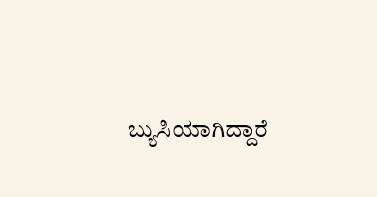ಬ್ಯುಸಿಯಾಗಿದ್ದಾರೆ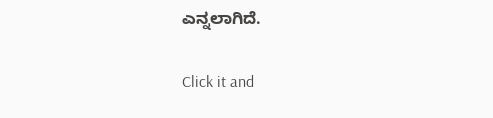ಎನ್ನಲಾಗಿದೆ.


Click it and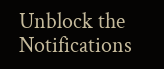Unblock the Notifications